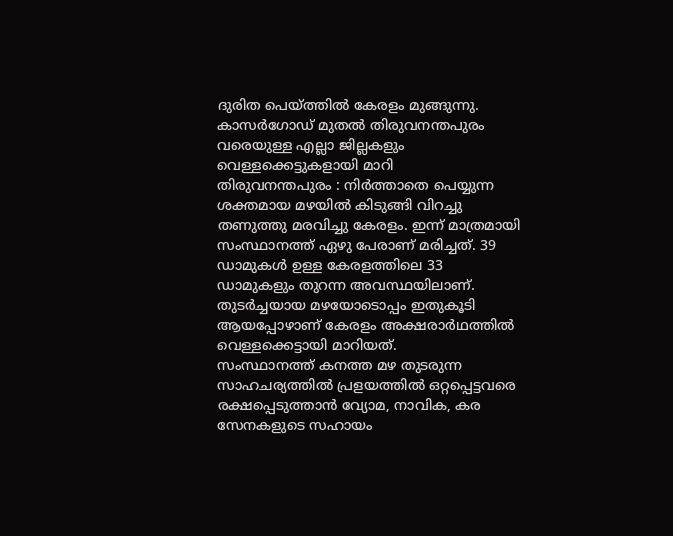ദുരിത പെയ്ത്തിൽ കേരളം മുങ്ങുന്നു. കാസർഗോഡ് മുതൽ തിരുവനന്തപുരം വരെയുള്ള എല്ലാ ജില്ലകളും വെള്ളക്കെട്ടുകളായി മാറി
തിരുവനന്തപുരം : നിർത്താതെ പെയ്യുന്ന ശക്തമായ മഴയിൽ കിടുങ്ങി വിറച്ചു തണുത്തു മരവിച്ചു കേരളം. ഇന്ന് മാത്രമായി സംസ്ഥാനത്ത് ഏഴു പേരാണ് മരിച്ചത്. 39 ഡാമുകൾ ഉള്ള കേരളത്തിലെ 33 ഡാമുകളും തുറന്ന അവസ്ഥയിലാണ്. തുടർച്ചയായ മഴയോടൊപ്പം ഇതുകൂടി ആയപ്പോഴാണ് കേരളം അക്ഷരാർഥത്തിൽ വെള്ളക്കെട്ടായി മാറിയത്.
സംസ്ഥാനത്ത് കനത്ത മഴ തുടരുന്ന സാഹചര്യത്തിൽ പ്രളയത്തിൽ ഒറ്റപ്പെട്ടവരെ രക്ഷപ്പെടുത്താൻ വ്യോമ, നാവിക, കര സേനകളുടെ സഹായം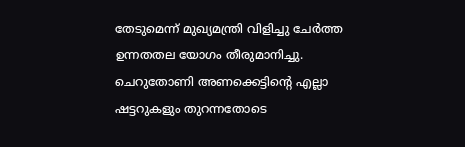തേടുമെന്ന് മുഖ്യമന്ത്രി വിളിച്ചു ചേർത്ത ഉന്നതതല യോഗം തീരുമാനിച്ചു.
ചെറുതോണി അണക്കെട്ടിന്റെ എല്ലാ ഷട്ടറുകളും തുറന്നതോടെ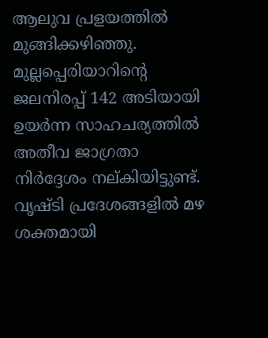ആലുവ പ്രളയത്തിൽ മുങ്ങിക്കഴിഞ്ഞു. മുല്ലപ്പെരിയാറിന്റെ ജലനിരപ്പ് 142 അടിയായി ഉയർന്ന സാഹചര്യത്തിൽ അതീവ ജാഗ്രതാ നിർദ്ദേശം നല്കിയിട്ടുണ്ട്. വൃഷ്ടി പ്രദേശങ്ങളിൽ മഴ ശക്തമായി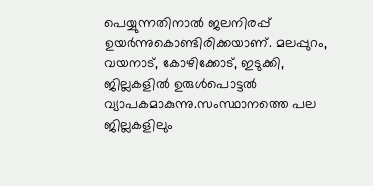പെയ്യുന്നതിനാൽ ജലനിരപ്പ് ഉയർന്നുകൊണ്ടിരിക്കയാണ്. മലപ്പുറം, വയനാട്, കോഴിക്കോട്, ഇടുക്കി, ജില്ലകളിൽ ഉരുൾപൊട്ടൽ വ്യാപകമാകുന്നു.സംസ്ഥാനത്തെ പല ജില്ലകളിലും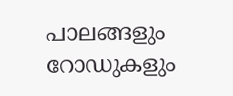പാലങ്ങളും റോഡുകളും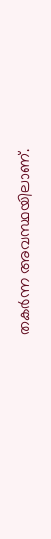തകർന്ന അവസ്ഥയിലാണ്.